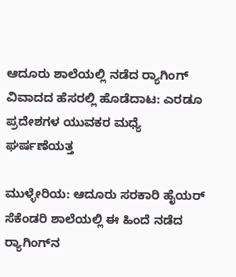ಆದೂರು ಶಾಲೆಯಲ್ಲಿ ನಡೆದ ರ‍್ಯಾಗಿಂಗ್ ವಿವಾದದ ಹೆಸರಲ್ಲಿ ಹೊಡೆದಾಟ: ಎರಡೂ ಪ್ರದೇಶಗಳ ಯುವಕರ ಮಧ್ಯೆ ಘರ್ಷಣೆಯತ್ತ

ಮುಳ್ಳೇರಿಯ: ಆದೂರು ಸರಕಾರಿ ಹೈಯರ್ ಸೆಕೆಂಡರಿ ಶಾಲೆಯಲ್ಲಿ ಈ ಹಿಂದೆ ನಡೆದ ರ‍್ಯಾಗಿಂಗ್‌ನ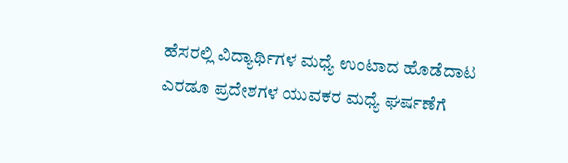ಹೆಸರಲ್ಲಿ ವಿದ್ಯಾರ್ಥಿಗಳ ಮಧ್ಯೆ ಉಂಟಾದ ಹೊಡೆದಾಟ ಎರಡೂ ಪ್ರದೇಶಗಳ ಯುವಕರ ಮಧ್ಯೆ ಘರ್ಷಣೆಗೆ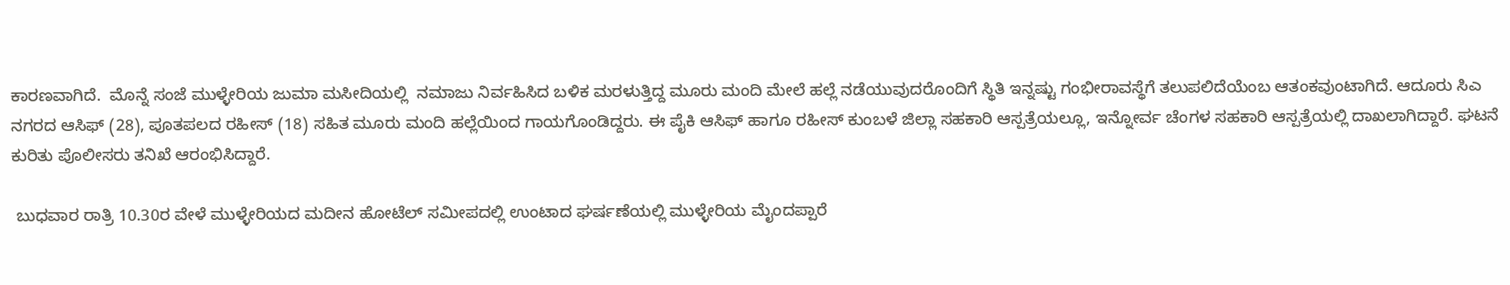ಕಾರಣವಾಗಿದೆ.  ಮೊನ್ನೆ ಸಂಜೆ ಮುಳ್ಳೇರಿಯ ಜುಮಾ ಮಸೀದಿಯಲ್ಲಿ  ನಮಾಜು ನಿರ್ವಹಿಸಿದ ಬಳಿಕ ಮರಳುತ್ತಿದ್ದ ಮೂರು ಮಂದಿ ಮೇಲೆ ಹಲ್ಲೆ ನಡೆಯುವುದರೊಂದಿಗೆ ಸ್ಥಿತಿ ಇನ್ನಷ್ಟು ಗಂಭೀರಾವಸ್ಥೆಗೆ ತಲುಪಲಿದೆಯೆಂಬ ಆತಂಕವುಂಟಾಗಿದೆ. ಆದೂರು ಸಿಎ ನಗರದ ಆಸಿಫ್ (28), ಪೂತಪಲದ ರಹೀಸ್ (18) ಸಹಿತ ಮೂರು ಮಂದಿ ಹಲ್ಲೆಯಿಂದ ಗಾಯಗೊಂಡಿದ್ದರು. ಈ ಪೈಕಿ ಆಸಿಫ್ ಹಾಗೂ ರಹೀಸ್ ಕುಂಬಳೆ ಜಿಲ್ಲಾ ಸಹಕಾರಿ ಆಸ್ಪತ್ರೆಯಲ್ಲೂ, ಇನ್ನೋರ್ವ ಚೆಂಗಳ ಸಹಕಾರಿ ಆಸ್ಪತ್ರೆಯಲ್ಲಿ ದಾಖಲಾಗಿದ್ದಾರೆ. ಘಟನೆ ಕುರಿತು ಪೊಲೀಸರು ತನಿಖೆ ಆರಂಭಿಸಿದ್ದಾರೆ.

 ಬುಧವಾರ ರಾತ್ರಿ 10.30ರ ವೇಳೆ ಮುಳ್ಳೇರಿಯದ ಮದೀನ ಹೋಟೆಲ್ ಸಮೀಪದಲ್ಲಿ ಉಂಟಾದ ಘರ್ಷಣೆಯಲ್ಲಿ ಮುಳ್ಳೇರಿಯ ಮೈಂದಪ್ಪಾರೆ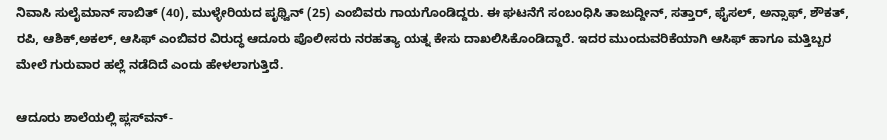ನಿವಾಸಿ ಸುಲೈಮಾನ್ ಸಾಬಿತ್ (40), ಮುಳ್ಳೇರಿಯದ ಪೃಥ್ವಿನ್ (25) ಎಂಬಿವರು ಗಾಯಗೊಂಡಿದ್ದರು. ಈ ಘಟನೆಗೆ ಸಂಬಂಧಿಸಿ ತಾಜುದ್ದೀನ್, ಸತ್ತಾರ್, ಫೈಸಲ್, ಅನ್ಸಾಫ್, ಶೌಕತ್, ರಪಿ, ಆಶಿಕ್,ಅಕಲ್, ಆಸಿಫ್ ಎಂಬಿವರ ವಿರುದ್ಧ ಆದೂರು ಪೊಲೀಸರು ನರಹತ್ಯಾ ಯತ್ನ ಕೇಸು ದಾಖಲಿಸಿಕೊಂಡಿದ್ದಾರೆ. ಇದರ ಮುಂದುವರಿಕೆಯಾಗಿ ಆಸಿಫ್ ಹಾಗೂ ಮತ್ತಿಬ್ಬರ ಮೇಲೆ ಗುರುವಾರ ಹಲ್ಲೆ ನಡೆದಿದೆ ಎಂದು ಹೇಳಲಾಗುತ್ತಿದೆ.

ಆದೂರು ಶಾಲೆಯಲ್ಲಿ ಪ್ಲಸ್‌ವನ್-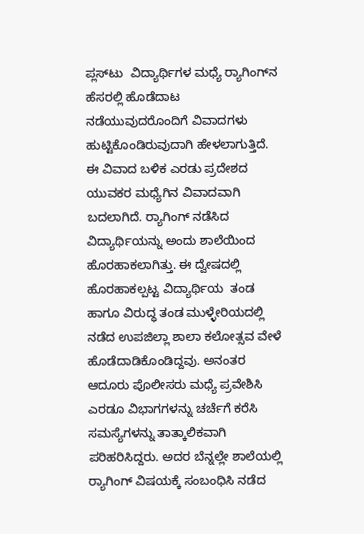ಪ್ಲಸ್‌ಟು  ವಿದ್ಯಾರ್ಥಿಗಳ ಮಧ್ಯೆ ರ‍್ಯಾಗಿಂಗ್‌ನ ಹೆಸರಲ್ಲಿ ಹೊಡೆದಾಟ ನಡೆಯುವುದರೊಂದಿಗೆ ವಿವಾದಗಳು ಹುಟ್ಟಿಕೊಂಡಿರುವುದಾಗಿ ಹೇಳಲಾಗುತ್ತಿದೆ. ಈ ವಿವಾದ ಬಳಿಕ ಎರಡು ಪ್ರದೇಶದ ಯುವಕರ ಮಧ್ಯೆಗಿನ ವಿವಾದವಾಗಿ ಬದಲಾಗಿದೆ. ರ‍್ಯಾಗಿಂಗ್ ನಡೆಸಿದ ವಿದ್ಯಾರ್ಥಿಯನ್ನು ಅಂದು ಶಾಲೆಯಿಂದ ಹೊರಹಾಕಲಾಗಿತ್ತು. ಈ ದ್ವೇಷದಲ್ಲಿ ಹೊರಹಾಕಲ್ಪಟ್ಟ ವಿದ್ಯಾರ್ಥಿಯ  ತಂಡ  ಹಾಗೂ ವಿರುದ್ಧ ತಂಡ ಮುಳ್ಳೇರಿಯದಲ್ಲಿ ನಡೆದ ಉಪಜಿಲ್ಲಾ ಶಾಲಾ ಕಲೋತ್ಸವ ವೇಳೆ  ಹೊಡೆದಾಡಿಕೊಂಡಿದ್ದವು. ಅನಂತರ ಆದೂರು ಪೊಲೀಸರು ಮಧ್ಯೆ ಪ್ರವೇಶಿಸಿ ಎರಡೂ ವಿಭಾಗಗಳನ್ನು ಚರ್ಚೆಗೆ ಕರೆಸಿ ಸಮಸ್ಯೆಗಳನ್ನು ತಾತ್ಕಾಲಿಕವಾಗಿ ಪರಿಹರಿಸಿದ್ದರು. ಅದರ ಬೆನ್ನಲ್ಲೇ ಶಾಲೆಯಲ್ಲಿ ರ‍್ಯಾಗಿಂಗ್ ವಿಷಯಕ್ಕೆ ಸಂಬಂಧಿಸಿ ನಡೆದ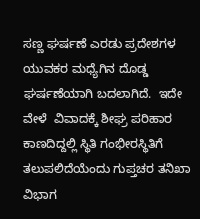ಸಣ್ಣ ಘರ್ಷಣೆ ಎರಡು ಪ್ರದೇಶಗಳ ಯುವಕರ ಮಧ್ಯೆಗಿನ ದೊಡ್ಡ ಘರ್ಷಣೆಯಾಗಿ ಬದಲಾಗಿದೆ.  ಇದೇ ವೇಳೆ  ವಿವಾದಕ್ಕೆ ಶೀಘ್ರ ಪರಿಹಾರ ಕಾಣದಿದ್ದಲ್ಲಿ ಸ್ಥಿತಿ ಗಂಭೀರಸ್ಥಿತಿಗೆ ತಲುಪಲಿದೆಯೆಂದು ಗುಪ್ತಚರ ತನಿಖಾ ವಿಭಾಗ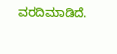ವರದಿಮಾಡಿದೆ.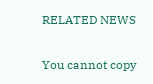RELATED NEWS

You cannot copy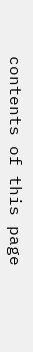contents of this page